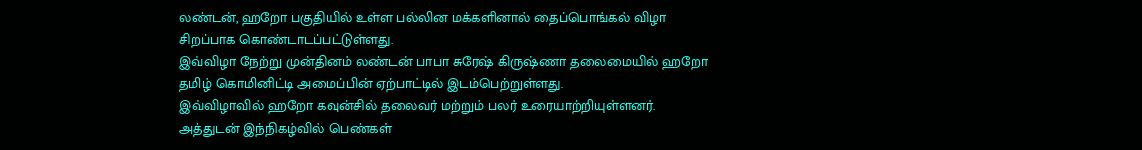லண்டன், ஹறோ பகுதியில் உள்ள பல்லின மக்களினால் தைப்பொங்கல் விழா சிறப்பாக கொண்டாடப்பட்டுள்ளது.
இவ்விழா நேற்று முன்தினம் லண்டன் பாபா சுரேஷ் கிருஷ்ணா தலைமையில் ஹறோ தமிழ் கொமினிட்டி அமைப்பின் ஏற்பாட்டில் இடம்பெற்றுள்ளது.
இவ்விழாவில் ஹறோ கவுன்சில் தலைவர் மற்றும் பலர் உரையாற்றியுள்ளனர். அத்துடன் இந்நிகழ்வில் பெண்கள்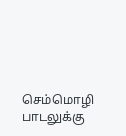செம்மொழி பாடலுக்கு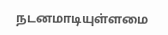நடனமாடியுள்ளமை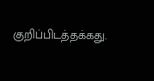குறிப்பிடத்தக்கது.